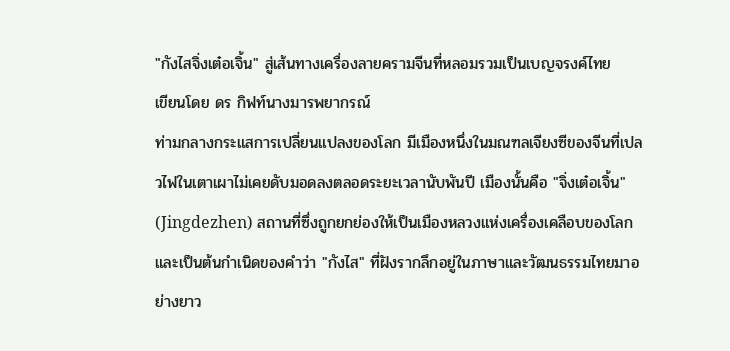"กังไสจิ่งเต๋อเจิ้น" สู่เส้นทางเครื่องลายครามจีนที่หลอมรวมเป็นเบญจรงค์ไทย
เขียนโดย ดร กิฟท์นางมารพยากรณ์
ท่ามกลางกระแสการเปลี่ยนแปลงของโลก มีเมืองหนึ่งในมณฑลเจียงซีของจีนที่เปลวไฟในเตาเผาไม่เคยดับมอดลงตลอดระยะเวลานับพันปี เมืองนั้นคือ "จิ่งเต๋อเจิ้น" (Jingdezhen) สถานที่ซึ่งถูกยกย่องให้เป็นเมืองหลวงแห่งเครื่องเคลือบของโลก และเป็นต้นกำเนิดของคำว่า "กังไส" ที่ฝังรากลึกอยู่ในภาษาและวัฒนธรรมไทยมาอย่างยาว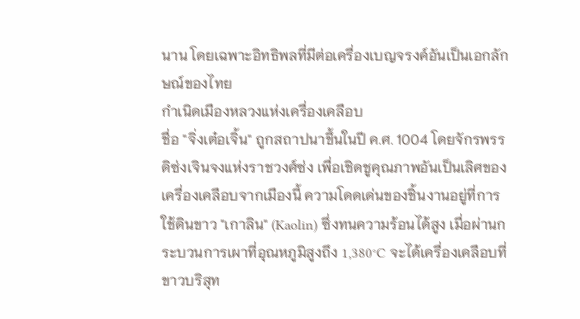นาน โดยเฉพาะอิทธิพลที่มีต่อเครื่องเบญจรงค์อันเป็นเอกลักษณ์ของไทย
กำเนิดเมืองหลวงแห่งเครื่องเคลือบ
ชื่อ "จิ่งเต๋อเจิ้น" ถูกสถาปนาขึ้นในปี ค.ศ. 1004 โดยจักรพรรดิซ่งเจินจงแห่งราชวงศ์ซ่ง เพื่อเชิดชูคุณภาพอันเป็นเลิศของเครื่องเคลือบจากเมืองนี้ ความโดดเด่นของชิ้นงานอยู่ที่การใช้ดินขาว "เกาลิน" (Kaolin) ซึ่งทนความร้อนได้สูง เมื่อผ่านกระบวนการเผาที่อุณหภูมิสูงถึง 1,380°C จะได้เครื่องเคลือบที่ขาวบริสุท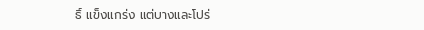ธิ์ แข็งแกร่ง แต่บางและโปร่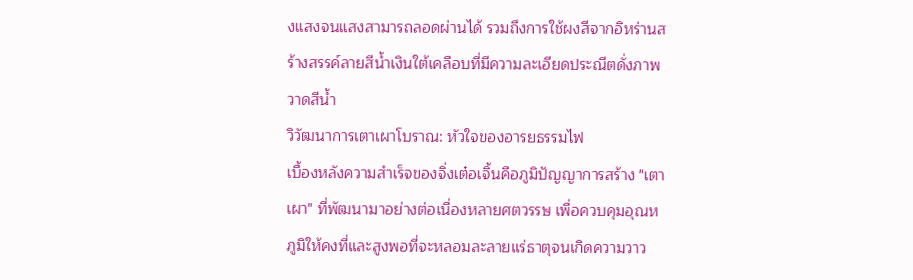งแสงจนแสงสามารถลอดผ่านได้ รวมถึงการใช้ผงสีจากอิหร่านสร้างสรรค์ลายสีน้ำเงินใต้เคลือบที่มีความละเอียดประณีตดั่งภาพวาดสีน้ำ
วิวัฒนาการเตาเผาโบราณ: หัวใจของอารยธรรมไฟ
เบื้องหลังความสำเร็จของจิ่งเต๋อเจิ้นคือภูมิปัญญาการสร้าง "เตาเผา" ที่พัฒนามาอย่างต่อเนื่องหลายศตวรรษ เพื่อควบคุมอุณหภูมิให้คงที่และสูงพอที่จะหลอมละลายแร่ธาตุจนเกิดความวาว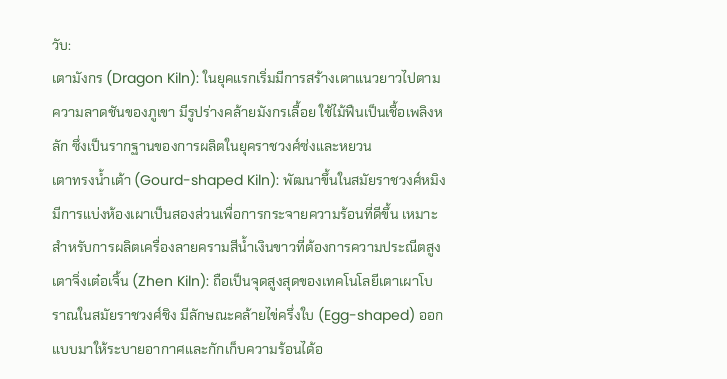วับ:
เตามังกร (Dragon Kiln): ในยุคแรกเริ่มมีการสร้างเตาแนวยาวไปตามความลาดชันของภูเขา มีรูปร่างคล้ายมังกรเลื้อย ใช้ไม้ฟืนเป็นเชื้อเพลิงหลัก ซึ่งเป็นรากฐานของการผลิตในยุคราชวงศ์ซ่งและหยวน
เตาทรงน้ำเต้า (Gourd-shaped Kiln): พัฒนาขึ้นในสมัยราชวงศ์หมิง มีการแบ่งห้องเผาเป็นสองส่วนเพื่อการกระจายความร้อนที่ดีขึ้น เหมาะสำหรับการผลิตเครื่องลายครามสีน้ำเงินขาวที่ต้องการความประณีตสูง
เตาจิ่งเต๋อเจิ้น (Zhen Kiln): ถือเป็นจุดสูงสุดของเทคโนโลยีเตาเผาโบราณในสมัยราชวงศ์ชิง มีลักษณะคล้ายไข่ครึ่งใบ (Egg-shaped) ออกแบบมาให้ระบายอากาศและกักเก็บความร้อนได้อ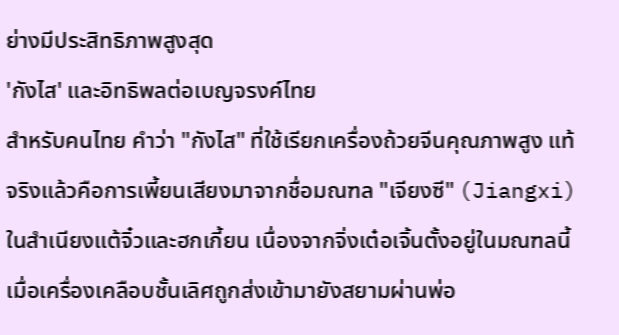ย่างมีประสิทธิภาพสูงสุด
'กังไส' และอิทธิพลต่อเบญจรงค์ไทย
สำหรับคนไทย คำว่า "กังไส" ที่ใช้เรียกเครื่องถ้วยจีนคุณภาพสูง แท้จริงแล้วคือการเพี้ยนเสียงมาจากชื่อมณฑล "เจียงซี" (Jiangxi) ในสำเนียงแต้จิ๋วและฮกเกี้ยน เนื่องจากจิ่งเต๋อเจิ้นตั้งอยู่ในมณฑลนี้ เมื่อเครื่องเคลือบชั้นเลิศถูกส่งเข้ามายังสยามผ่านพ่อ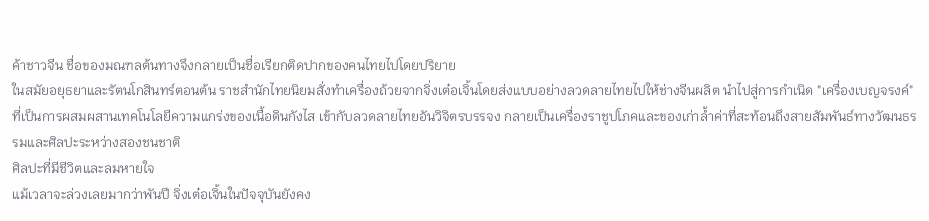ค้าชาวจีน ชื่อของมณฑลต้นทางจึงกลายเป็นชื่อเรียกติดปากของคนไทยไปโดยปริยาย
ในสมัยอยุธยาและรัตนโกสินทร์ตอนต้น ราชสำนักไทยนิยมสั่งทำเครื่องถ้วยจากจิ่งเต๋อเจิ้นโดยส่งแบบอย่างลวดลายไทยไปให้ช่างจีนผลิต นำไปสู่การกำเนิด "เครื่องเบญจรงค์" ที่เป็นการผสมผสานเทคโนโลยีความแกร่งของเนื้อดินกังไส เข้ากับลวดลายไทยอันวิจิตรบรรจง กลายเป็นเครื่องราชูปโภคและของเก่าล้ำค่าที่สะท้อนถึงสายสัมพันธ์ทางวัฒนธรรมและศิลปะระหว่างสองชนชาติ
ศิลปะที่มีชีวิตและลมหายใจ
แม้เวลาจะล่วงเลยมากว่าพันปี จิ่งเต๋อเจิ้นในปัจจุบันยังคง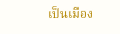เป็นเมือง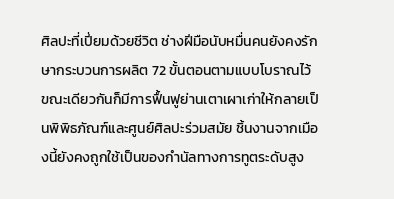ศิลปะที่เปี่ยมด้วยชีวิต ช่างฝีมือนับหมื่นคนยังคงรักษากระบวนการผลิต 72 ขั้นตอนตามแบบโบราณไว้ ขณะเดียวกันก็มีการฟื้นฟูย่านเตาเผาเก่าให้กลายเป็นพิพิธภัณฑ์และศูนย์ศิลปะร่วมสมัย ชิ้นงานจากเมืองนี้ยังคงถูกใช้เป็นของกำนัลทางการทูตระดับสูง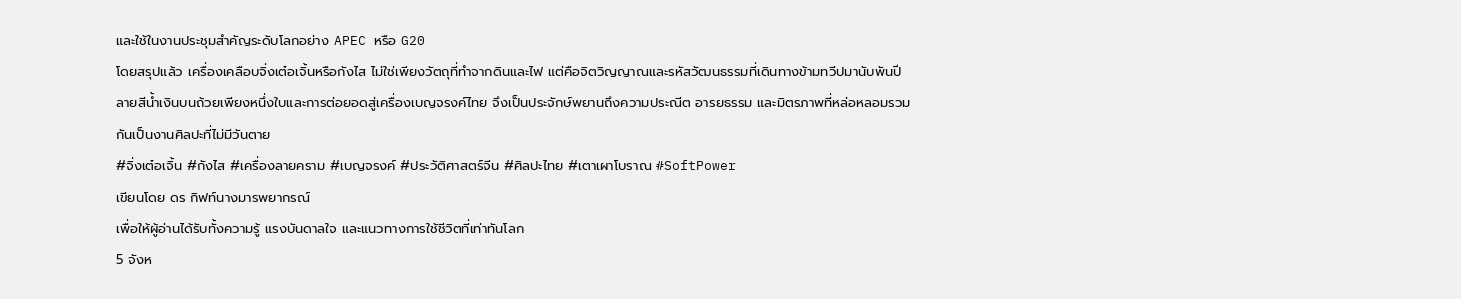และใช้ในงานประชุมสำคัญระดับโลกอย่าง APEC หรือ G20
โดยสรุปแล้ว เครื่องเคลือบจิ่งเต๋อเจิ้นหรือกังไส ไม่ใช่เพียงวัตถุที่ทำจากดินและไฟ แต่คือจิตวิญญาณและรหัสวัฒนธรรมที่เดินทางข้ามทวีปมานับพันปี ลายสีน้ำเงินบนถ้วยเพียงหนึ่งใบและการต่อยอดสู่เครื่องเบญจรงค์ไทย จึงเป็นประจักษ์พยานถึงความประณีต อารยธรรม และมิตรภาพที่หล่อหลอมรวมกันเป็นงานศิลปะที่ไม่มีวันตาย
#จิ่งเต๋อเจิ้น #กังไส #เครื่องลายคราม #เบญจรงค์ #ประวัติศาสตร์จีน #ศิลปะไทย #เตาเผาโบราณ #SoftPower
เขียนโดย ดร กิฟท์นางมารพยากรณ์
เพื่อให้ผู้อ่านได้รับทั้งความรู้ แรงบันดาลใจ และแนวทางการใช้ชีวิตที่เท่าทันโลก
5 จังห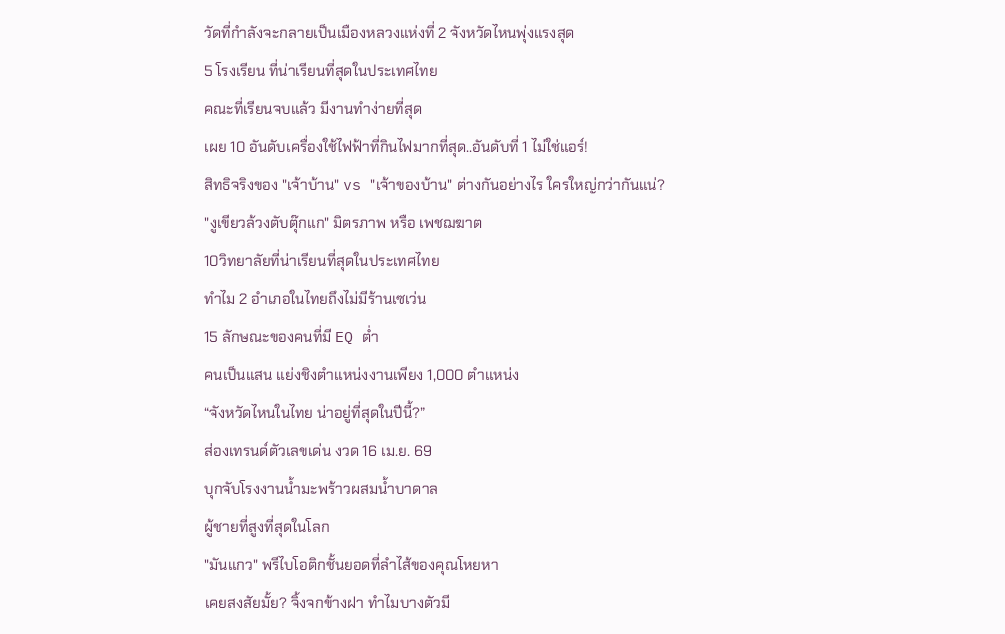วัดที่กำลังจะกลายเป็นเมืองหลวงแห่งที่ 2 จังหวัดไหนพุ่งแรงสุด
5 โรงเรียน ที่น่าเรียนที่สุดในประเทศไทย
คณะที่เรียนจบแล้ว มีงานทำง่ายที่สุด
เผย 10 อันดับเครื่องใช้ไฟฟ้าที่กินไฟมากที่สุด..อันดับที่ 1 ไม่ใช่แอร์!
สิทธิจริงของ "เจ้าบ้าน" vs "เจ้าของบ้าน" ต่างกันอย่างไร ใครใหญ่กว่ากันแน่?
"งูเขียวล้วงตับตุ๊กแก" มิตรภาพ หรือ เพชฌฆาต
10วิทยาลัยที่น่าเรียนที่สุดในประเทศไทย
ทำไม 2 อำเภอในไทยถึงไม่มีร้านเซเว่น
15 ลักษณะของคนที่มี EQ ต่ำ
คนเป็นแสน แย่งชิงตำแหน่งงานเพียง 1,000 ตำแหน่ง
“จังหวัดไหนในไทย น่าอยู่ที่สุดในปีนี้?”
ส่องเทรนด์ตัวเลขเด่น งวด 16 เม.ย. 69
บุกจับโรงงานน้ำมะพร้าวผสมน้ำบาดาล
ผู้ชายที่สูงที่สุดในโลก
"มันแกว" พรีไบโอติกชั้นยอดที่ลำไส้ของคุณโหยหา
เคยสงสัยมั้ย? จิ้งจกข้างฝา ทำไมบางตัวมี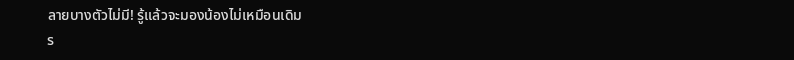ลายบางตัวไม่มี! รู้แล้วจะมองน้องไม่เหมือนเดิม
ร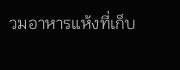วมอาหารแห้งที่เก็บ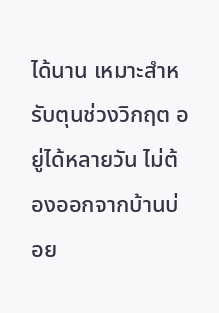ได้นาน เหมาะสำหรับตุนช่วงวิกฤต อยู่ได้หลายวัน ไม่ต้องออกจากบ้านบ่อย